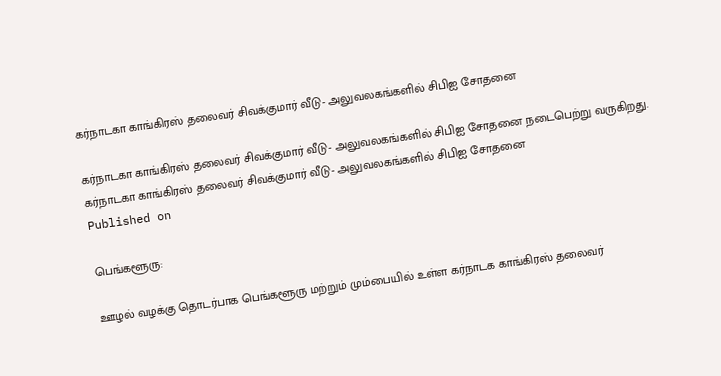கர்நாடகா காங்கிரஸ் தலைவர் சிவக்குமார் வீடு- அலுவலகங்களில் சிபிஐ சோதனை

கர்நாடகா காங்கிரஸ் தலைவர் சிவக்குமார் வீடு- அலுவலகங்களில் சிபிஐ சோதனை நடைபெற்று வருகிறது.
கர்நாடகா காங்கிரஸ் தலைவர் சிவக்குமார் வீடு- அலுவலகங்களில் சிபிஐ சோதனை
Published on

பெங்களூரு:

ஊழல் வழக்கு தொடர்பாக பெங்களூரு மற்றும் மும்பையில் உள்ள கர்நாடக காங்கிரஸ் தலைவர்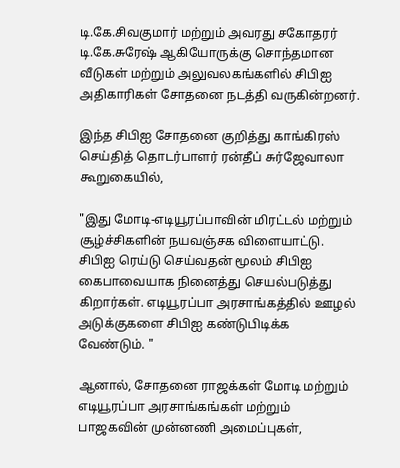டி.கே.சிவகுமார் மற்றும் அவரது சகோதரர் டி.கே.சுரேஷ் ஆகியோருக்கு சொந்தமான வீடுகள் மற்றும் அலுவலகங்களில் சிபிஐ அதிகாரிகள் சோதனை நடத்தி வருகின்றனர்.

இந்த சிபிஐ சோதனை குறித்து காங்கிரஸ் செய்தித் தொடர்பாளர் ரன்தீப் சுர்ஜேவாலா கூறுகையில்,

"இது மோடி-எடியூரப்பாவின் மிரட்டல் மற்றும் சூழ்ச்சிகளின் நயவஞ்சக விளையாட்டு. சிபிஐ ரெய்டு செய்வதன் மூலம் சிபிஐ கைபாவையாக நினைத்து செயல்படுத்து கிறார்கள். எடியூரப்பா அரசாங்கத்தில் ஊழல் அடுக்குகளை சிபிஐ கண்டுபிடிக்க வேண்டும். "

ஆனால், சோதனை ராஜக்கள் மோடி மற்றும் எடியூரப்பா அரசாங்கங்கள் மற்றும் பாஜகவின் முன்னணி அமைப்புகள்,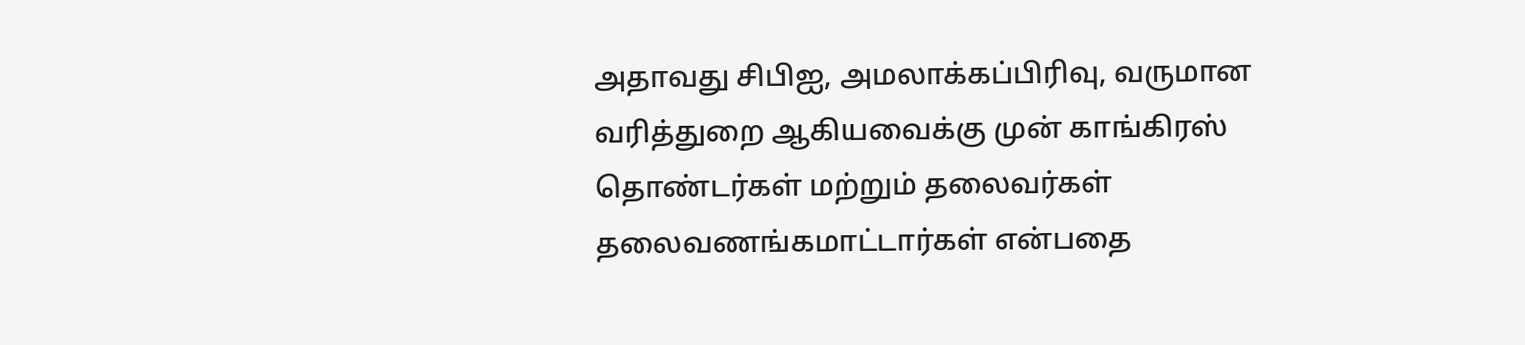அதாவது சிபிஐ, அமலாக்கப்பிரிவு, வருமான வரித்துறை ஆகியவைக்கு முன் காங்கிரஸ் தொண்டர்கள் மற்றும் தலைவர்கள் தலைவணங்கமாட்டார்கள் என்பதை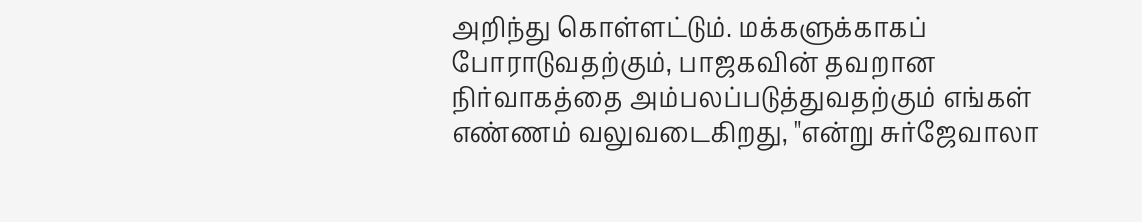அறிந்து கொள்ளட்டும். மக்களுக்காகப் போராடுவதற்கும், பாஜகவின் தவறான நிர்வாகத்தை அம்பலப்படுத்துவதற்கும் எங்கள் எண்ணம் வலுவடைகிறது, "என்று சுர்ஜேவாலா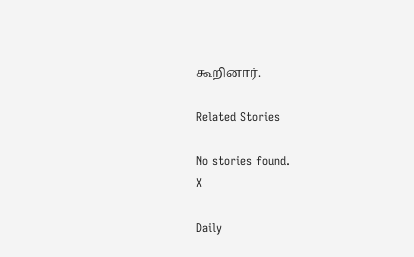கூறினார்.

Related Stories

No stories found.
X

Daily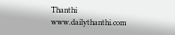Thanthi
www.dailythanthi.com